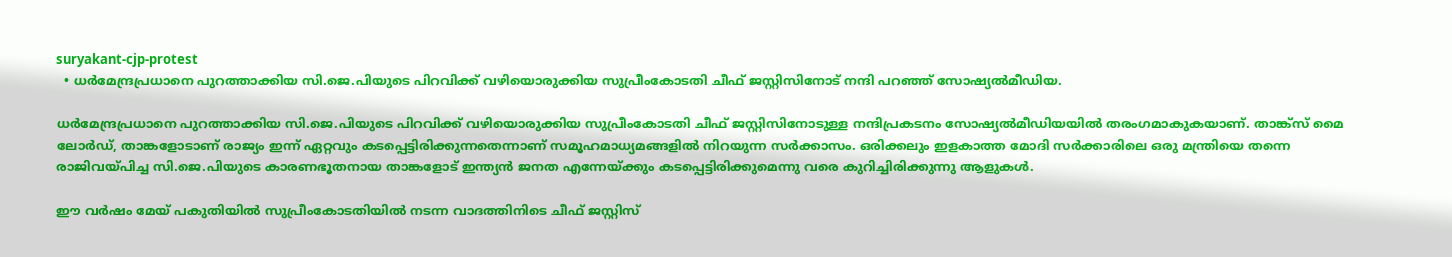suryakant-cjp-protest
  • ധര്‍മേന്ദ്രപ്രധാനെ പുറത്താക്കിയ സി.ജെ.പിയുടെ പിറവിക്ക് വഴിയൊരുക്കിയ സുപ്രീംകോടതി ചീഫ് ജസ്റ്റിസിനോട് നന്ദി പറഞ്ഞ് സോഷ്യല്‍മീഡിയ.

ധര്‍മേന്ദ്രപ്രധാനെ പുറത്താക്കിയ സി.ജെ.പിയുടെ പിറവിക്ക് വഴിയൊരുക്കിയ സുപ്രീംകോടതി ചീഫ് ജസ്റ്റിസിനോടുള്ള നന്ദിപ്രകടനം സോഷ്യല്‍മീഡിയയില്‍ തരംഗമാകുകയാണ്. താങ്ക്സ് മൈ ലോര്‍ഡ്, താങ്കളോടാണ് രാജ്യം ഇന്ന് ഏറ്റവും കടപ്പെട്ടിരിക്കുന്നതെന്നാണ് സമൂഹമാധ്യമങ്ങളില്‍ നിറയുന്ന സര്‍ക്കാസം. ഒരിക്കലും ഇളകാത്ത മോദി സര്‍ക്കാരിലെ ഒരു മന്ത്രിയെ തന്നെ രാജിവയ്പിച്ച സി.ജെ.പിയുടെ കാരണഭൂതനായ താങ്കളോട് ഇന്ത്യന്‍ ജനത എന്നേയ്ക്കും കടപ്പെട്ടിരിക്കുമെന്നു വരെ കുറിച്ചിരിക്കുന്നു ആളുകള്‍.

ഈ വര്‍ഷം മേയ് പകുതിയില്‍ സുപ്രീംകോടതിയില്‍ നടന്ന വാദത്തിനിടെ ചീഫ് ജസ്റ്റിസ്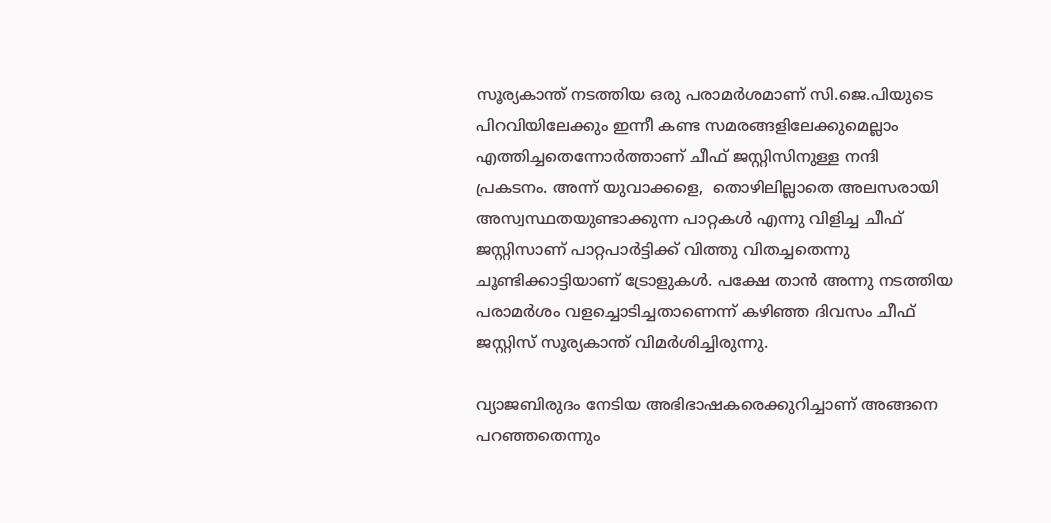സൂര്യകാന്ത് നടത്തിയ ഒരു പരാമര്‍ശമാണ് സി.ജെ.പിയുടെ പിറവിയിലേക്കും ഇന്നീ കണ്ട സമരങ്ങളിലേക്കുമെല്ലാം എത്തിച്ചതെന്നോര്‍ത്താണ് ചീഫ് ജസ്റ്റിസിനുള്ള നന്ദി പ്രകടനം. അന്ന് യുവാക്കളെ,  തൊഴിലില്ലാതെ അലസരായി അസ്വസ്ഥതയുണ്ടാക്കുന്ന പാറ്റകള്‍ എന്നു വിളിച്ച ചീഫ് ജസ്റ്റിസാണ് പാറ്റപാര്‍ട്ടിക്ക് വിത്തു വിതച്ചതെന്നു ചൂണ്ടിക്കാട്ടിയാണ് ട്രോളുകള്‍. പക്ഷേ താന്‍ അന്നു നടത്തിയ പരാമര്‍ശം വളച്ചൊടിച്ചതാണെന്ന് കഴിഞ്ഞ ദിവസം ചീഫ് ജസ്റ്റിസ് സൂര്യകാന്ത് വിമര്‍ശിച്ചിരുന്നു.

വ്യാജബിരുദം നേടിയ അഭിഭാഷകരെക്കുറിച്ചാണ് അങ്ങനെ പറഞ്ഞതെന്നും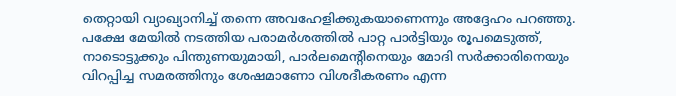തെറ്റായി വ്യാഖ്യാനിച്ച് തന്നെ അവഹേളിക്കുകയാണെന്നും അദ്ദേഹം പറഞ്ഞു. പക്ഷേ മേയില്‍ നടത്തിയ പരാമര്‍ശത്തില്‍ പാറ്റ പാര്‍ട്ടിയും രൂപമെടുത്ത്, നാടൊട്ടുക്കും പിന്തുണയുമായി, പാര്‍ലമെന്റിനെയും മോദി സര്‍ക്കാരിനെയും വിറപ്പിച്ച സമരത്തിനും ശേഷമാണോ വിശദീകരണം എന്ന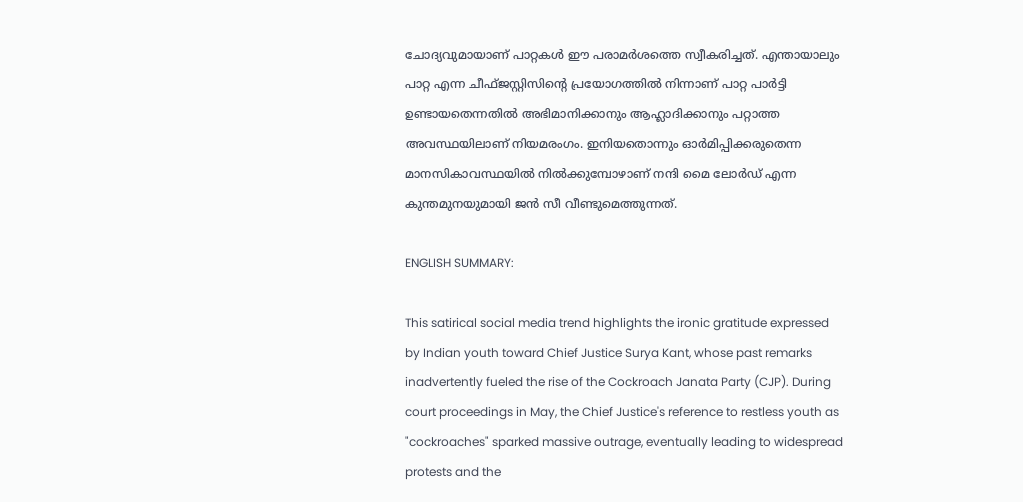ചോദ്യവുമായാണ് പാറ്റകള്‍ ഈ പരാമര്‍ശത്തെ സ്വീകരിച്ചത്. എന്തായാലും പാറ്റ എന്ന ചീഫ്ജസ്റ്റിസിന്റെ പ്രയോഗത്തില്‍ നിന്നാണ് പാറ്റ പാര്‍ട്ടി ഉണ്ടായതെന്നതില്‍ അഭിമാനിക്കാനും ആഹ്ലാദിക്കാനും പറ്റാത്ത അവസ്ഥയിലാണ് നിയമരംഗം. ഇനിയതൊന്നും ഓര്‍മിപ്പിക്കരുതെന്ന മാനസികാവസ്ഥയില്‍ നില്‍ക്കുമ്പോഴാണ് നന്ദി മൈ ലോര്‍ഡ് എന്ന കുന്തമുനയുമായി ജന്‍ സീ വീണ്ടുമെത്തുന്നത്.

ENGLISH SUMMARY:

This satirical social media trend highlights the ironic gratitude expressed by Indian youth toward Chief Justice Surya Kant, whose past remarks inadvertently fueled the rise of the Cockroach Janata Party (CJP). During court proceedings in May, the Chief Justice's reference to restless youth as "cockroaches" sparked massive outrage, eventually leading to widespread protests and the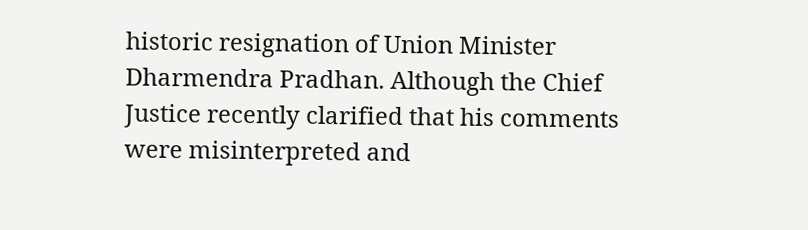historic resignation of Union Minister Dharmendra Pradhan. Although the Chief Justice recently clarified that his comments were misinterpreted and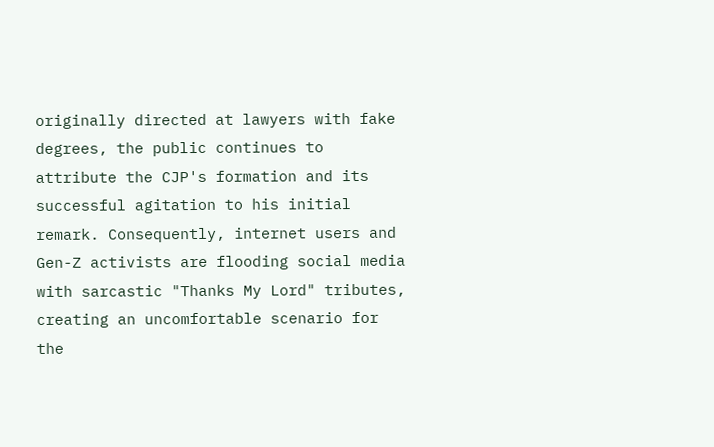originally directed at lawyers with fake degrees, the public continues to attribute the CJP's formation and its successful agitation to his initial remark. Consequently, internet users and Gen-Z activists are flooding social media with sarcastic "Thanks My Lord" tributes, creating an uncomfortable scenario for the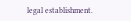legal establishment.